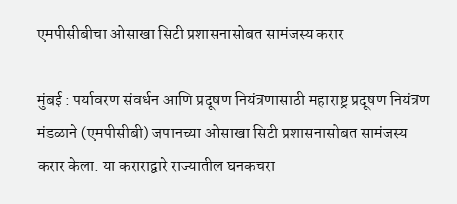एमपीसीबीचा ओसाखा सिटी प्रशासनासोबत सामंजस्य करार

मुंबई : पर्यावरण संवर्धन आणि प्रदूषण नियंत्रणासाठी महाराष्ट्र प्रदूषण नियंत्रण मंडळाने (एमपीसीबी) जपानच्या ओसाखा सिटी प्रशासनासोबत सामंजस्य करार केला. या कराराद्वारे राज्यातील घनकचरा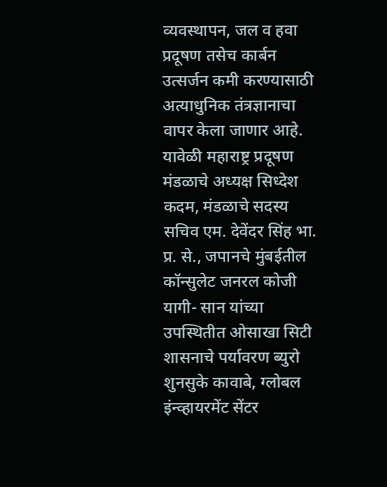व्यवस्थापन, जल व हवा प्रदूषण तसेच कार्बन उत्सर्जन कमी करण्यासाठी अत्याधुनिक तंत्रज्ञानाचा वापर केला जाणार आहे. यावेळी महाराष्ट्र प्रदूषण मंडळाचे अध्यक्ष सिध्देश कदम, मंडळाचे सदस्य सचिव एम. देवेंदर सिंह भा. प्र. से., जपानचे मुंबईतील कॉन्सुलेट जनरल कोजी यागी- सान यांच्या उपस्थितीत ओसाखा सिटी शासनाचे पर्यावरण ब्युरो शुनसुके कावाबे, ग्लोबल इंन्व्हायरमेंट सेंटर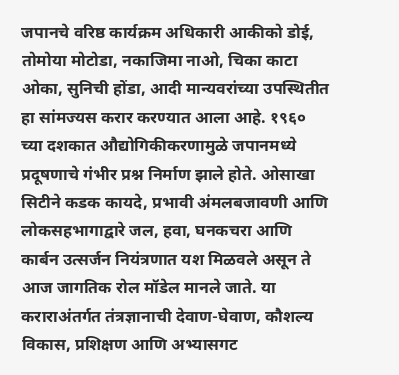जपानचे वरिष्ठ कार्यक्रम अधिकारी आकीको डोई, तोमोया मोटोडा, नकाजिमा नाओ, चिका काटा ओका, सुनिची होंडा, आदी मान्यवरांच्या उपस्थितीत हा सांमज्यस करार करण्यात आला आहे. १९६० च्या दशकात औद्योगिकीकरणामुळे जपानमध्ये प्रदूषणाचे गंभीर प्रश्न निर्माण झाले होते. ओसाखा सिटीने कडक कायदे, प्रभावी अंमलबजावणी आणि लोकसहभागाद्वारे जल, हवा, घनकचरा आणि कार्बन उत्सर्जन नियंत्रणात यश मिळवले असून ते आज जागतिक रोल मॉडेल मानले जाते. या कराराअंतर्गत तंत्रज्ञानाची देवाण-घेवाण, कौशल्य विकास, प्रशिक्षण आणि अभ्यासगट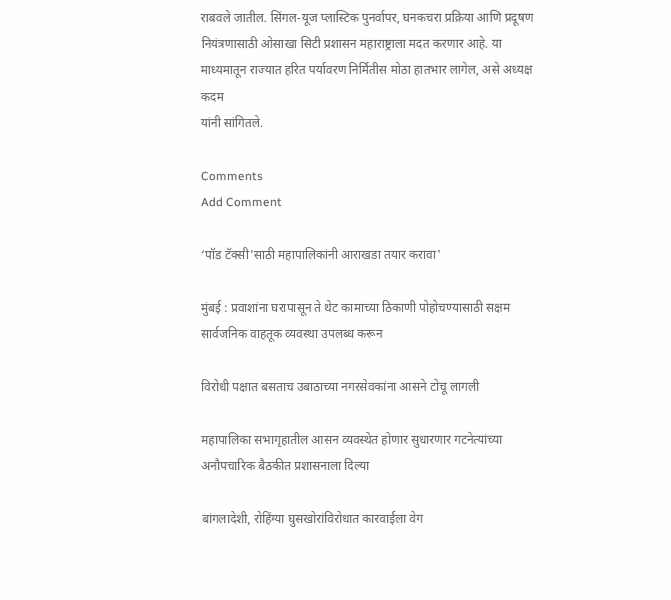राबवले जातील. सिंगल-यूज प्लास्टिक पुनर्वापर, घनकचरा प्रक्रिया आणि प्रदूषण नियंत्रणासाठी ओसाखा सिटी प्रशासन महाराष्ट्राला मदत करणार आहे. या माध्यमातून राज्यात हरित पर्यावरण निर्मितीस मोठा हातभार लागेल, असे अध्यक्ष कदम
यांनी सांगितले.

Comments
Add Comment

‘पॉड टॅक्सी’साठी महापालिकांनी आराखडा तयार करावा'

मुंबई : प्रवाशांना घरापासून ते थेट कामाच्या ठिकाणी पोहोचण्यासाठी सक्षम सार्वजनिक वाहतूक व्यवस्था उपलब्ध करून

विरोधी पक्षात बसताच उबाठाच्या नगरसेवकांना आसने टोचू लागली

महापालिका सभागृहातील आसन व्यवस्थेत होणार सुधारणार गटनेत्यांच्या अनौपचारिक बैठकीत प्रशासनाला दिल्या

बांगलादेशी, रोहिंग्या घुसखोरांविरोधात कारवाईला वेग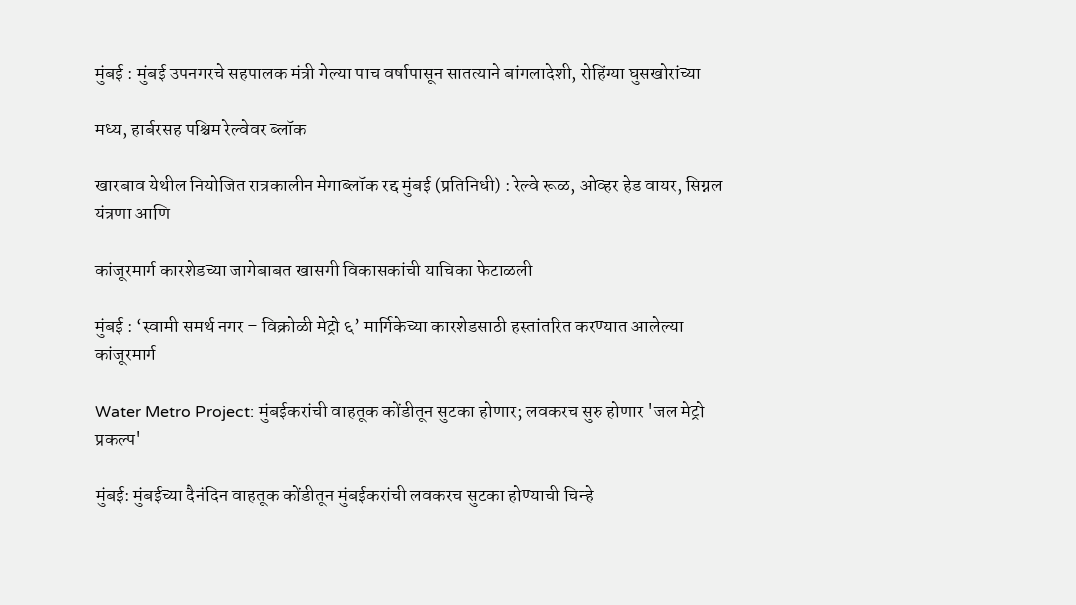मुंबई : मुंबई उपनगरचे सहपालक मंत्री गेल्या पाच वर्षापासून सातत्याने बांगलादेशी, रोहिंग्या घुसखोरांच्या

मध्य, हार्बरसह पश्चिम रेल्वेवर ब्लॉक

खारबाव येथील नियोजित रात्रकालीन मेगाब्लॉक रद्द मुंबई (प्रतिनिधी) : रेल्वे रूळ, ओव्हर हेड वायर, सिग्नल यंत्रणा आणि

कांजूरमार्ग कारशेडच्या जागेबाबत खासगी विकासकांची याचिका फेटाळली

मुंबई : ‘स्वामी समर्थ नगर – विक्रोळी मेट्रो ६’ मार्गिकेच्या कारशेडसाठी हस्तांतरित करण्यात आलेल्या कांजूरमार्ग

Water Metro Project: मुंबईकरांची वाहतूक कोंडीतून सुटका होणार; लवकरच सुरु होणार 'जल मेट्रो प्रकल्प'

मुंबई: मुंबईच्या दैनंदिन वाहतूक कोंडीतून मुंबईकरांची लवकरच सुटका होण्याची चिन्हे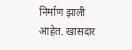निर्माण झाली आहेत. खासदार